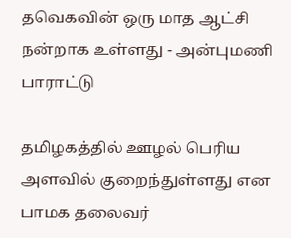தவெகவின் ஒரு மாத ஆட்சி நன்றாக உள்ளது - அன்புமணி பாராட்டு

தமிழகத்தில் ஊழல் பெரிய அளவில் குறைந்துள்ளது என பாமக தலைவர்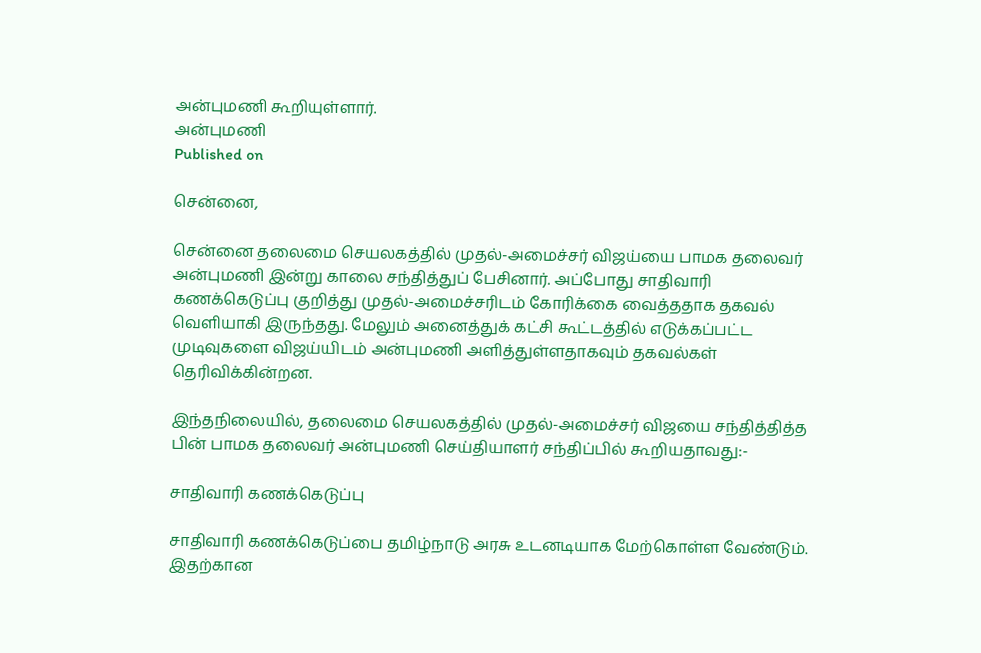அன்புமணி கூறியுள்ளார்.
அன்புமணி
Published on

சென்னை,

சென்னை தலைமை செயலகத்தில் முதல்-அமைச்சர் விஜய்யை பாமக தலைவர் அன்புமணி இன்று காலை சந்தித்துப் பேசினார். அப்போது சாதிவாரி கணக்கெடுப்பு குறித்து முதல்-அமைச்சரிடம் கோரிக்கை வைத்ததாக தகவல் வெளியாகி இருந்தது. மேலும் அனைத்துக் கட்சி கூட்டத்தில் எடுக்கப்பட்ட முடிவுகளை விஜய்யிடம் அன்புமணி அளித்துள்ளதாகவும் தகவல்கள் தெரிவிக்கின்றன.

இந்தநிலையில், தலைமை செயலகத்தில் முதல்-அமைச்சர் விஜயை சந்தித்தித்த பின் பாமக தலைவர் அன்புமணி செய்தியாளர் சந்திப்பில் கூறியதாவது:-

சாதிவாரி கணக்கெடுப்பு

சாதிவாரி கணக்கெடுப்பை தமிழ்நாடு அரசு உடனடியாக மேற்கொள்ள வேண்டும். இதற்கான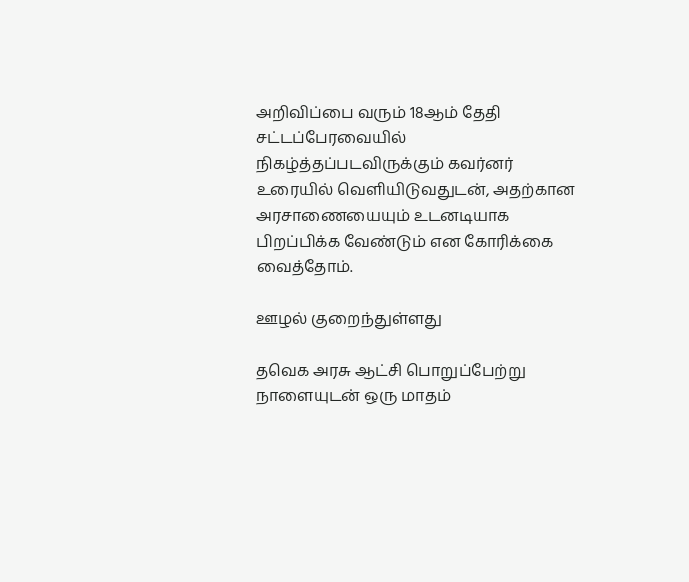அறிவிப்பை வரும் 18ஆம் தேதி சட்டப்பேரவையில் நிகழ்த்தப்படவிருக்கும் கவர்னர் உரையில் வெளியிடுவதுடன், அதற்கான அரசாணையையும் உடனடியாக பிறப்பிக்க வேண்டும் என கோரிக்கை வைத்தோம்.

ஊழல் குறைந்துள்ளது

தவெக அரசு ஆட்சி பொறுப்பேற்று நாளையுடன் ஒரு மாதம்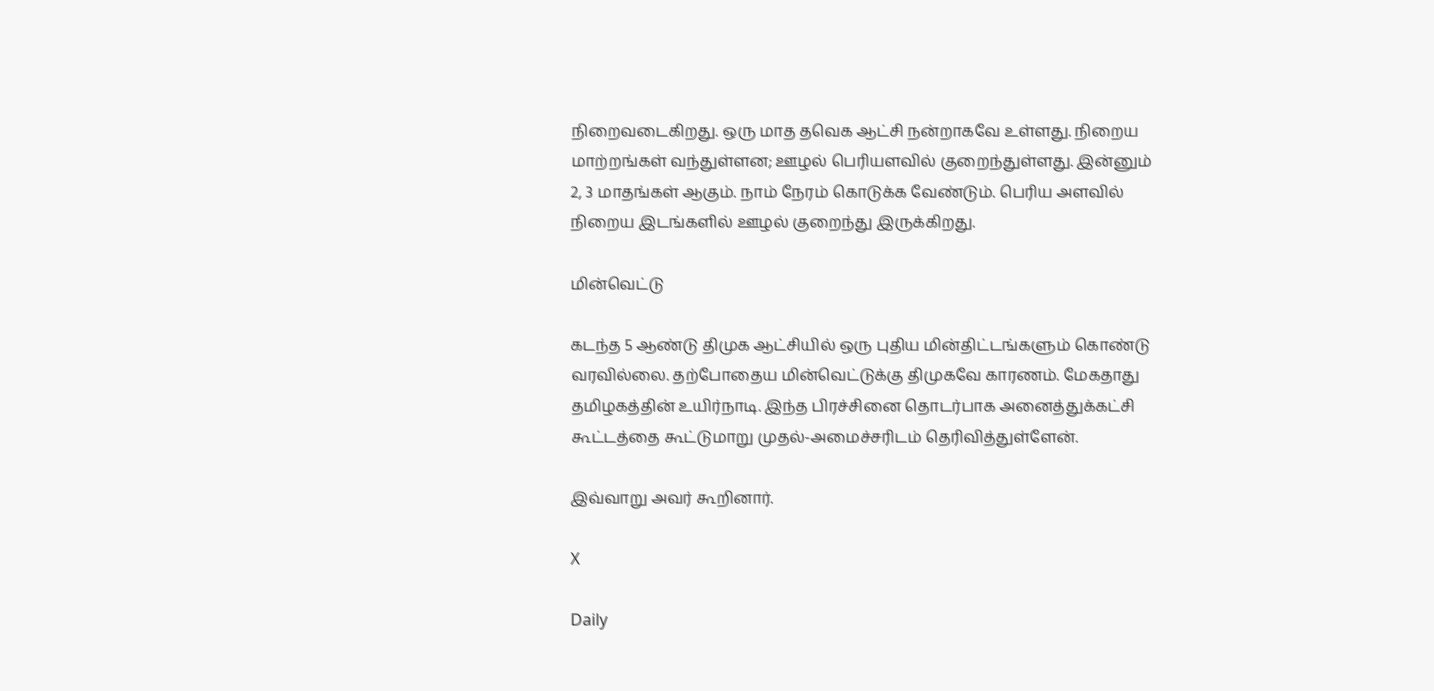நிறைவடைகிறது. ஒரு மாத தவெக ஆட்சி நன்றாகவே உள்ளது. நிறைய மாற்றங்கள் வந்துள்ளன; ஊழல் பெரியளவில் குறைந்துள்ளது. இன்னும் 2, 3 மாதங்கள் ஆகும். நாம் நேரம் கொடுக்க வேண்டும். பெரிய அளவில் நிறைய இடங்களில் ஊழல் குறைந்து இருக்கிறது.

மின்வெட்டு

கடந்த 5 ஆண்டு திமுக ஆட்சியில் ஒரு புதிய மின்திட்டங்களும் கொண்டு வரவில்லை. தற்போதைய மின்வெட்டுக்கு திமுகவே காரணம். மேகதாது தமிழகத்தின் உயிர்நாடி. இந்த பிரச்சினை தொடர்பாக அனைத்துக்கட்சி கூட்டத்தை கூட்டுமாறு முதல்-அமைச்சரிடம் தெரிவித்துள்ளேன்.

இவ்வாறு அவர் கூறினார்.

X

Daily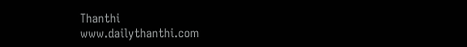Thanthi
www.dailythanthi.com